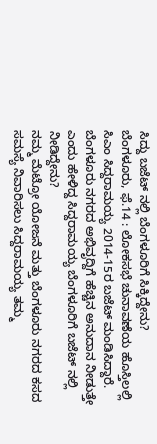ಸಿದ್ದು ಬಜೆಟ್ ನಲ್ಲಿ ಬೆಂಗಳೂರಿಗೆ ಸಿಕ್ಕಿದ್ದೇನು?
ಬೆಂಗಳೂರು, ಫೆ.14 : ಲೋಕಸಭೆ ಚುನಾವಣೆಯ ಹೊಸ್ತಿಲಲ್ಲಿ ಸಿಎಂ ಸಿದ್ದರಾಮಯ್ಯ 2014-15ರ ಬಜೆಟ್ ಮಂಡಿಸಿದ್ದಾರೆ. ಬೆಂಗಳೂರು ನಗರದ ಅಭಿವೃದ್ದಿಗೆ ಹೆಚ್ಚಿನ ಅನುದಾನ ನೀಡುತ್ತೇ ಎಂದು ಹೇಳಿದ್ದ ಸಿದ್ದರಾಮಯ್ಯ ಬೆಂಗಳೂರಿಗೆ ಬಜೆಟ್ ನಲ್ಲಿ ನೀಡಿದ್ದೇನು?
ನಮ್ಮ ಮೆಟ್ರೋ ಯೋಜನೆ ಮತ್ತು ಬೆಂಗಳೂರು ನಗರದ ಕಸದ ಸಮಸ್ಯೆ ನಿವಾರಿಸಲು ಸಿದ್ದರಾಮಯ್ಯ ತಮ್ಮ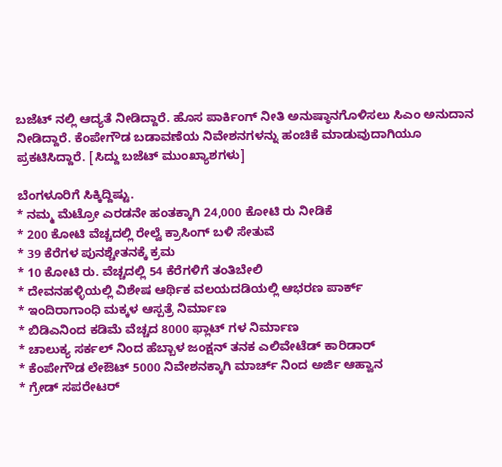ಬಜೆಟ್ ನಲ್ಲಿ ಆದ್ಯತೆ ನೀಡಿದ್ದಾರೆ. ಹೊಸ ಪಾರ್ಕಿಂಗ್ ನೀತಿ ಅನುಷ್ಠಾನಗೊಳಿಸಲು ಸಿಎಂ ಅನುದಾನ ನೀಡಿದ್ದಾರೆ. ಕೆಂಪೇಗೌಡ ಬಡಾವಣೆಯ ನಿವೇಶನಗಳನ್ನು ಹಂಚಿಕೆ ಮಾಡುವುದಾಗಿಯೂ ಪ್ರಕಟಿಸಿದ್ದಾರೆ. [ಸಿದ್ದು ಬಜೆಟ್ ಮುಂಖ್ಯಾಶಗಳು]

ಬೆಂಗಳೂರಿಗೆ ಸಿಕ್ಕಿದ್ದಿಷ್ಟು.
* ನಮ್ಮ ಮೆಟ್ರೋ ಎರಡನೇ ಹಂತಕ್ಕಾಗಿ 24,000 ಕೋಟಿ ರು ನೀಡಿಕೆ
* 200 ಕೋಟಿ ವೆಚ್ಚದಲ್ಲಿ ರೇಲ್ವೆ ಕ್ರಾಸಿಂಗ್ ಬಳಿ ಸೇತುವೆ
* 39 ಕೆರೆಗಳ ಪುನಶ್ಚೇತನಕ್ಕೆ ಕ್ರಮ
* 10 ಕೋಟಿ ರು. ವೆಚ್ಚದಲ್ಲಿ 54 ಕೆರೆಗಳಿಗೆ ತಂತಿಬೇಲಿ
* ದೇವನಹಳ್ಳಿಯಲ್ಲಿ ವಿಶೇಷ ಆರ್ಥಿಕ ವಲಯದಡಿಯಲ್ಲಿ ಆಭರಣ ಪಾರ್ಕ್
* ಇಂದಿರಾಗಾಂಧಿ ಮಕ್ಕಳ ಆಸ್ಪತ್ರೆ ನಿರ್ಮಾಣ
* ಬಿಡಿಎನಿಂದ ಕಡಿಮೆ ವೆಚ್ಚದ 8000 ಫ್ಲಾಟ್ ಗಳ ನಿರ್ಮಾಣ
* ಚಾಲುಕ್ಯ ಸರ್ಕಲ್ ನಿಂದ ಹೆಬ್ಬಾಳ ಜಂಕ್ಷನ್ ತನಕ ಎಲಿವೇಟೆಡ್ ಕಾರಿಡಾರ್
* ಕೆಂಪೇಗೌಡ ಲೇಔಟ್ 5000 ನಿವೇಶನಕ್ಕಾಗಿ ಮಾರ್ಚ್ ನಿಂದ ಅರ್ಜಿ ಆಹ್ವಾನ
* ಗ್ರೇಡ್ ಸಪರೇಟರ್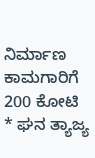ನಿರ್ಮಾಣ ಕಾಮಗಾರಿಗೆ 200 ಕೋಟಿ
* ಘನ ತ್ಯಾಜ್ಯ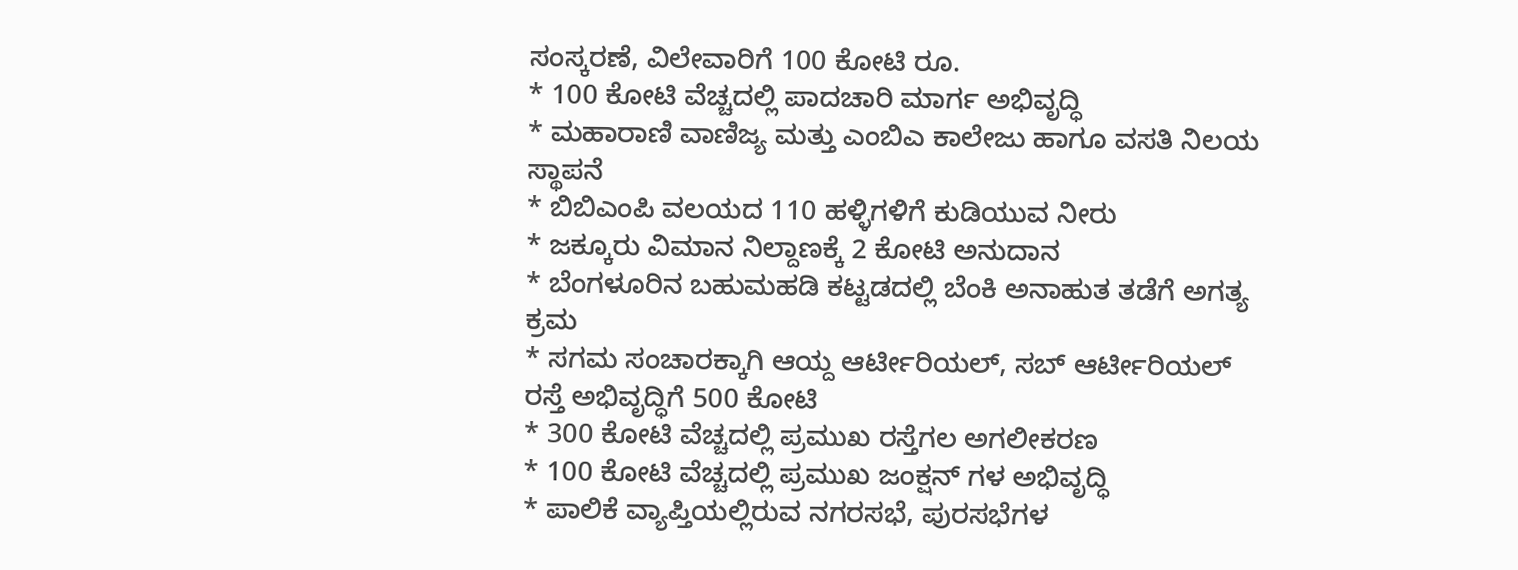ಸಂಸ್ಕರಣೆ, ವಿಲೇವಾರಿಗೆ 100 ಕೋಟಿ ರೂ.
* 100 ಕೋಟಿ ವೆಚ್ಚದಲ್ಲಿ ಪಾದಚಾರಿ ಮಾರ್ಗ ಅಭಿವೃದ್ಧಿ
* ಮಹಾರಾಣಿ ವಾಣಿಜ್ಯ ಮತ್ತು ಎಂಬಿಎ ಕಾಲೇಜು ಹಾಗೂ ವಸತಿ ನಿಲಯ ಸ್ಥಾಪನೆ
* ಬಿಬಿಎಂಪಿ ವಲಯದ 110 ಹಳ್ಳಿಗಳಿಗೆ ಕುಡಿಯುವ ನೀರು
* ಜಕ್ಕೂರು ವಿಮಾನ ನಿಲ್ದಾಣಕ್ಕೆ 2 ಕೋಟಿ ಅನುದಾನ
* ಬೆಂಗಳೂರಿನ ಬಹುಮಹಡಿ ಕಟ್ಟಡದಲ್ಲಿ ಬೆಂಕಿ ಅನಾಹುತ ತಡೆಗೆ ಅಗತ್ಯ ಕ್ರಮ
* ಸಗಮ ಸಂಚಾರಕ್ಕಾಗಿ ಆಯ್ದ ಆರ್ಟೀರಿಯಲ್, ಸಬ್ ಆರ್ಟೀರಿಯಲ್ ರಸ್ತೆ ಅಭಿವೃದ್ಧಿಗೆ 500 ಕೋಟಿ
* 300 ಕೋಟಿ ವೆಚ್ಚದಲ್ಲಿ ಪ್ರಮುಖ ರಸ್ತೆಗಲ ಅಗಲೀಕರಣ
* 100 ಕೋಟಿ ವೆಚ್ಚದಲ್ಲಿ ಪ್ರಮುಖ ಜಂಕ್ಷನ್ ಗಳ ಅಭಿವೃದ್ಧಿ
* ಪಾಲಿಕೆ ವ್ಯಾಪ್ತಿಯಲ್ಲಿರುವ ನಗರಸಭೆ, ಪುರಸಭೆಗಳ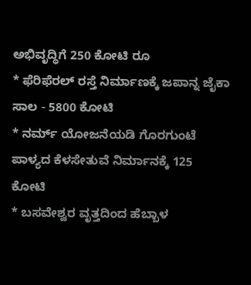ಅಭಿವೃದ್ಧಿಗೆ 250 ಕೋಟಿ ರೂ
* ಫೆರಿಫೆರಲ್ ರಸ್ತೆ ನಿರ್ಮಾಣಕ್ಕೆ ಜಪಾನ್ನ ಜೈಕಾ ಸಾಲ - 5800 ಕೋಟಿ
* ನರ್ಮ್ ಯೋಜನೆಯಡಿ ಗೊರಗುಂಟೆ ಪಾಳ್ಯದ ಕೆಳಸೇತುವೆ ನಿರ್ಮಾನಕ್ಕೆ 125 ಕೋಟಿ
* ಬಸವೇಶ್ವರ ವೃತ್ತದಿಂದ ಹೆಬ್ಬಾಳ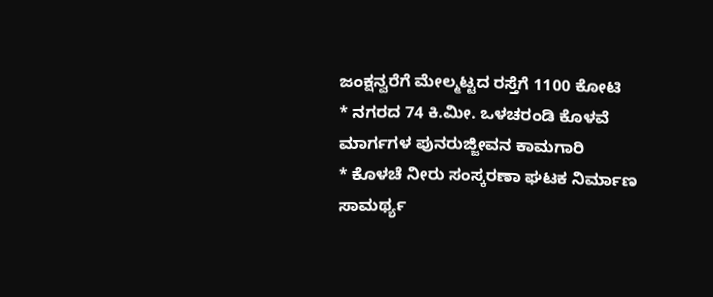ಜಂಕ್ಷನ್ವರೆಗೆ ಮೇಲ್ಮಟ್ಟದ ರಸ್ತೆಗೆ 1100 ಕೋಟಿ
* ನಗರದ 74 ಕಿ.ಮೀ. ಒಳಚರಂಡಿ ಕೊಳವೆ ಮಾರ್ಗಗಳ ಪುನರುಜ್ಜೀವನ ಕಾಮಗಾರಿ
* ಕೊಳಚೆ ನೀರು ಸಂಸ್ಕರಣಾ ಘಟಕ ನಿರ್ಮಾಣ ಸಾಮರ್ಥ್ಯ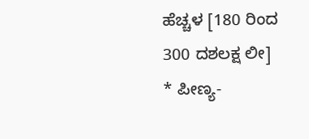ಹೆಚ್ಚಳ [180 ರಿಂದ 300 ದಶಲಕ್ಷ ಲೀ]
* ಪೀಣ್ಯ-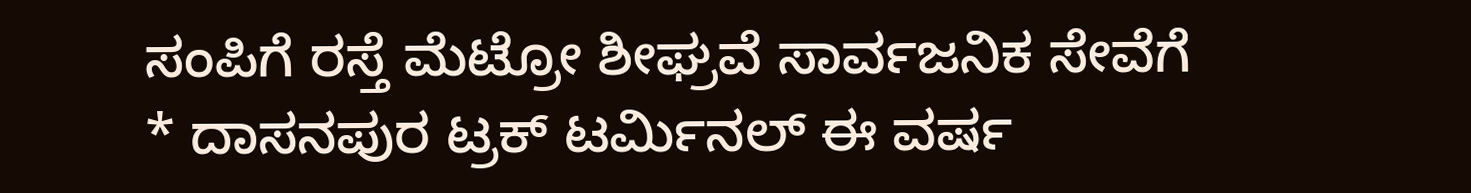ಸಂಪಿಗೆ ರಸ್ತೆ ಮೆಟ್ರೋ ಶೀಘ್ರವೆ ಸಾರ್ವಜನಿಕ ಸೇವೆಗೆ
* ದಾಸನಪುರ ಟ್ರಕ್ ಟರ್ಮಿನಲ್ ಈ ವರ್ಷ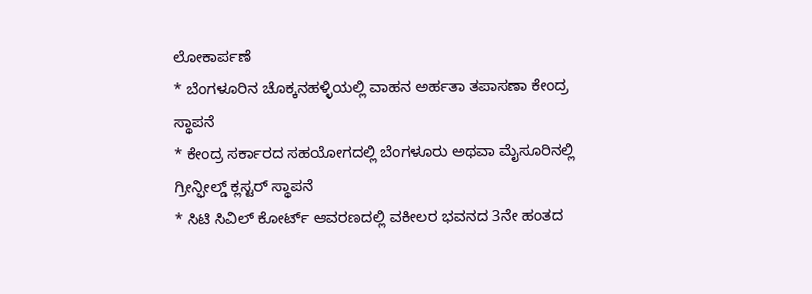ಲೋಕಾರ್ಪಣೆ
* ಬೆಂಗಳೂರಿನ ಚೊಕ್ಕನಹಳ್ಳಿಯಲ್ಲಿ ವಾಹನ ಅರ್ಹತಾ ತಪಾಸಣಾ ಕೇಂದ್ರ ಸ್ಥಾಪನೆ
* ಕೇಂದ್ರ ಸರ್ಕಾರದ ಸಹಯೋಗದಲ್ಲಿ ಬೆಂಗಳೂರು ಅಥವಾ ಮೈಸೂರಿನಲ್ಲಿ ಗ್ರೀನ್ಫೀಲ್ಡ್ ಕ್ಲಸ್ಟರ್ ಸ್ಥಾಪನೆ
* ಸಿಟಿ ಸಿವಿಲ್ ಕೋರ್ಟ್ ಆವರಣದಲ್ಲಿ ವಕೀಲರ ಭವನದ 3ನೇ ಹಂತದ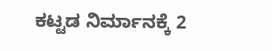ಕಟ್ಟಡ ನಿರ್ಮಾನಕ್ಕೆ 2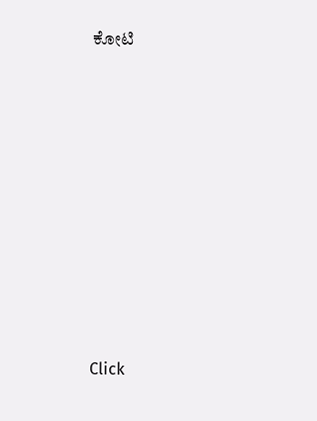ಕೋಟಿ












Click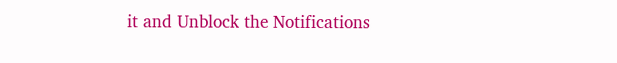it and Unblock the Notifications